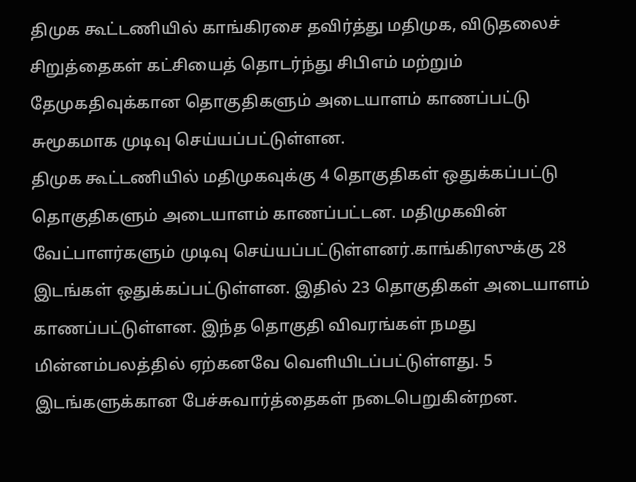திமுக கூட்டணியில் காங்கிரசை தவிர்த்து மதிமுக, விடுதலைச் சிறுத்தைகள் கட்சியைத் தொடர்ந்து சிபிஎம் மற்றும் தேமுகதிவுக்கான தொகுதிகளும் அடையாளம் காணப்பட்டு சுமூகமாக முடிவு செய்யப்பட்டுள்ளன.
திமுக கூட்டணியில் மதிமுகவுக்கு 4 தொகுதிகள் ஒதுக்கப்பட்டு தொகுதிகளும் அடையாளம் காணப்பட்டன. மதிமுகவின் வேட்பாளர்களும் முடிவு செய்யப்பட்டுள்ளனர்.காங்கிரஸுக்கு 28 இடங்கள் ஒதுக்கப்பட்டுள்ளன. இதில் 23 தொகுதிகள் அடையாளம் காணப்பட்டுள்ளன. இந்த தொகுதி விவரங்கள் நமது மின்னம்பலத்தில் ஏற்கனவே வெளியிடப்பட்டுள்ளது. 5 இடங்களுக்கான பேச்சுவார்த்தைகள் நடைபெறுகின்றன.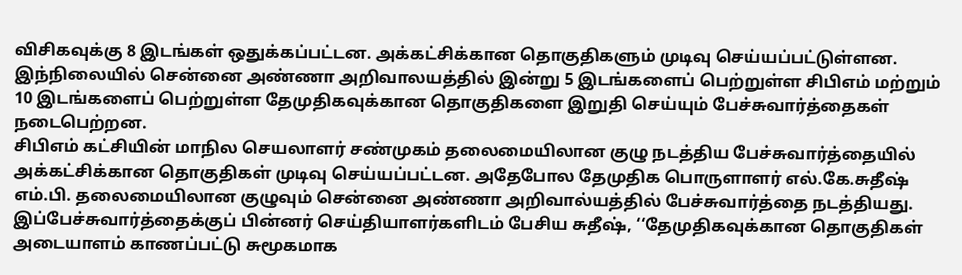விசிகவுக்கு 8 இடங்கள் ஒதுக்கப்பட்டன. அக்கட்சிக்கான தொகுதிகளும் முடிவு செய்யப்பட்டுள்ளன. இந்நிலையில் சென்னை அண்ணா அறிவாலயத்தில் இன்று 5 இடங்களைப் பெற்றுள்ள சிபிஎம் மற்றும் 10 இடங்களைப் பெற்றுள்ள தேமுதிகவுக்கான தொகுதிகளை இறுதி செய்யும் பேச்சுவார்த்தைகள் நடைபெற்றன.
சிபிஎம் கட்சியின் மாநில செயலாளர் சண்முகம் தலைமையிலான குழு நடத்திய பேச்சுவார்த்தையில் அக்கட்சிக்கான தொகுதிகள் முடிவு செய்யப்பட்டன. அதேபோல தேமுதிக பொருளாளர் எல்.கே.சுதீஷ் எம்.பி. தலைமையிலான குழுவும் சென்னை அண்ணா அறிவால்யத்தில் பேச்சுவார்த்தை நடத்தியது. இப்பேச்சுவார்த்தைக்குப் பின்னர் செய்தியாளர்களிடம் பேசிய சுதீஷ், ‘‘தேமுதிகவுக்கான தொகுதிகள் அடையாளம் காணப்பட்டு சுமூகமாக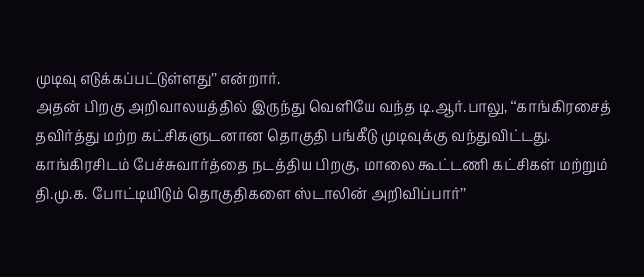முடிவு எடுக்கப்பட்டுள்ளது’’ என்றார்.
அதன் பிறகு அறிவாலயத்தில் இருந்து வெளியே வந்த டி.ஆர்.பாலு, ‘‘காங்கிரசைத் தவிர்த்து மற்ற கட்சிகளுடனான தொகுதி பங்கீடு முடிவுக்கு வந்துவிட்டது. காங்கிரசிடம் பேச்சுவார்த்தை நடத்திய பிறகு, மாலை கூட்டணி கட்சிகள் மற்றும் தி.மு.க. போட்டியிடும் தொகுதிகளை ஸ்டாலின் அறிவிப்பார்’’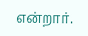என்றார்.